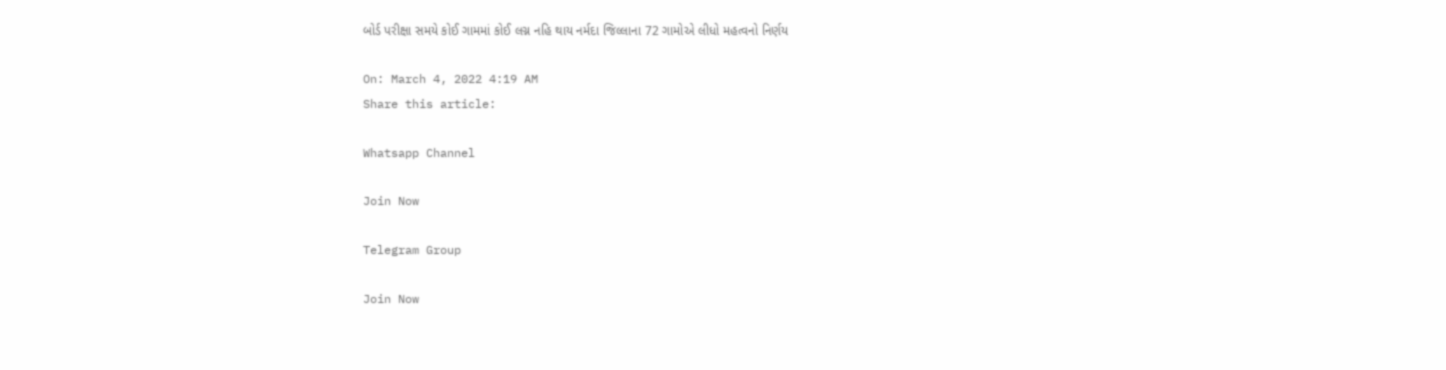બોર્ડ પરીક્ષા સમયે કોઈ ગામમાં કોઈ લગ્ન નહિ થાય નર્મદા જિલ્લાના 72 ગામોએ લીધો મહત્વનો નિર્ણય

On: March 4, 2022 4:19 AM
Share this article:

Whatsapp Channel

Join Now

Telegram Group

Join Now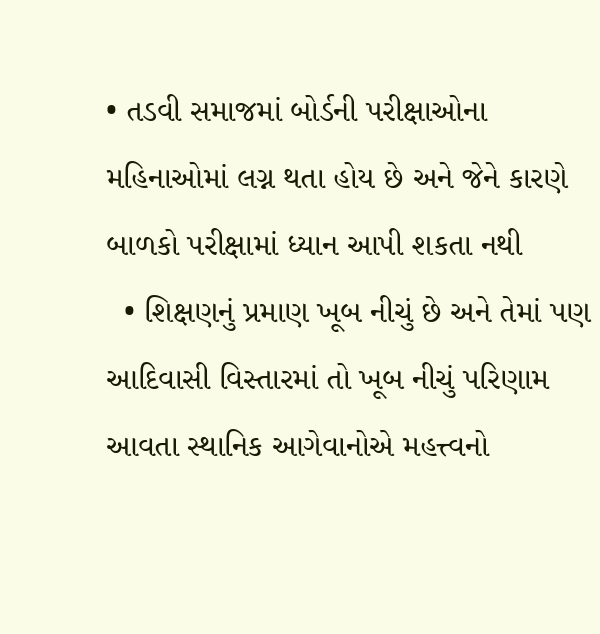• તડવી સમાજમાં બોર્ડની પરીક્ષાઓના મહિનાઓમાં લગ્ન થતા હોય છે અને જેને કારણે બાળકો પરીક્ષામાં ધ્યાન આપી શકતા નથી
  • શિક્ષણનું પ્રમાણ ખૂબ નીચું છે અને તેમાં પણ આદિવાસી વિસ્તારમાં તો ખૂબ નીચું પરિણામ આવતા સ્થાનિક આગેવાનોએ મહત્ત્વનો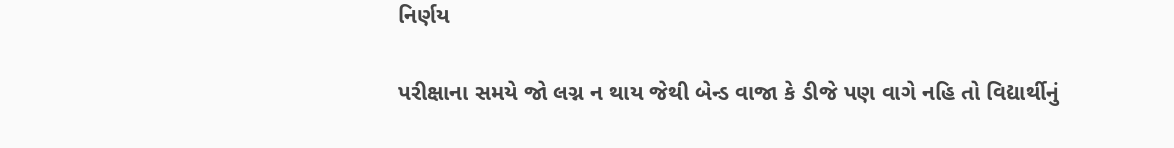નિર્ણય

પરીક્ષાના સમયે જો લગ્ન ન થાય જેથી બેન્ડ વાજા કે ડીજે પણ વાગે નહિ તો વિદ્યાર્થીનું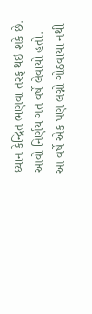ધ્યાન કેન્દ્રિત ભણવા તરફ થઇ શકે છે. આવો નિર્ણય ગત વર્ષે લેવાયો હતો. આ વર્ષે એક પણ લગ્નો ગોઠવાયા નથી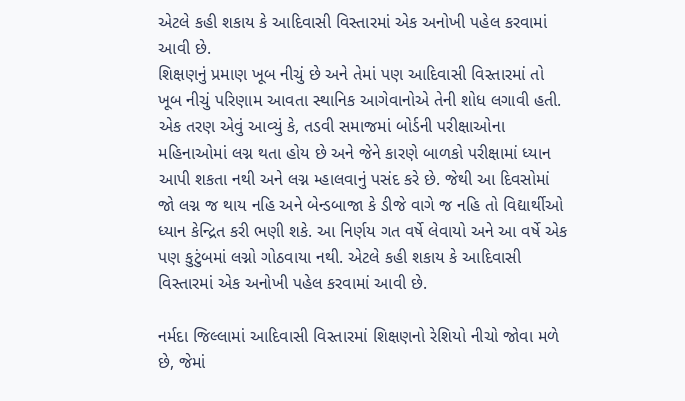એટલે કહી શકાય કે આદિવાસી વિસ્તારમાં એક અનોખી પહેલ કરવામાં આવી છે.
શિક્ષણનું પ્રમાણ ખૂબ નીચું છે અને તેમાં પણ આદિવાસી વિસ્તારમાં તો ખૂબ નીચું પરિણામ આવતા સ્થાનિક આગેવાનોએ તેની શોધ લગાવી હતી. એક તરણ એવું આવ્યું કે, તડવી સમાજમાં બોર્ડની પરીક્ષાઓના મહિનાઓમાં લગ્ન થતા હોય છે અને જેને કારણે બાળકો પરીક્ષામાં ધ્યાન આપી શકતા નથી અને લગ્ન મ્હાલવાનું પસંદ કરે છે. જેથી આ દિવસોમાં જો લગ્ન જ થાય નહિ અને બેન્ડબાજા કે ડીજે વાગે જ નહિ તો વિદ્યાર્થીઓ ધ્યાન કેન્દ્રિત કરી ભણી શકે. આ નિર્ણય ગત વર્ષે લેવાયો અને આ વર્ષે એક પણ કુટુંબમાં લગ્નો ગોઠવાયા નથી. એટલે કહી શકાય કે આદિવાસી વિસ્તારમાં એક અનોખી પહેલ કરવામાં આવી છે.

નર્મદા જિલ્લામાં આદિવાસી વિસ્તારમાં શિક્ષણનો રેશિયો નીચો જોવા મળે છે, જેમાં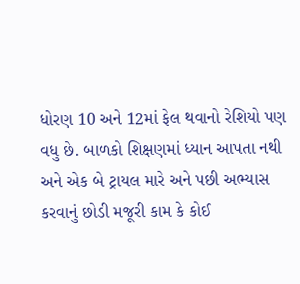ધોરણ 10 અને 12માં ફેલ થવાનો રેશિયો પણ વધુ છે. બાળકો શિક્ષણમાં ધ્યાન આપતા નથી અને એક બે ટ્રાયલ મારે અને પછી અભ્યાસ કરવાનું છોડી મજૂરી કામ કે કોઈ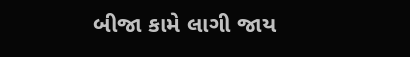બીજા કામે લાગી જાય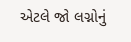એટલે જો લગ્નોનું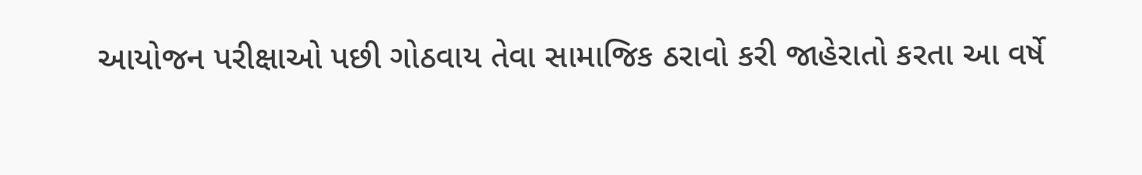આયોજન પરીક્ષાઓ પછી ગોઠવાય તેવા સામાજિક ઠરાવો કરી જાહેરાતો કરતા આ વર્ષે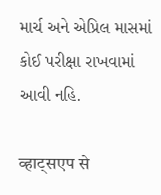માર્ચ અને એપ્રિલ માસમાં કોઈ પરીક્ષા રાખવામાં આવી નહિ.

व्हाट्सएप से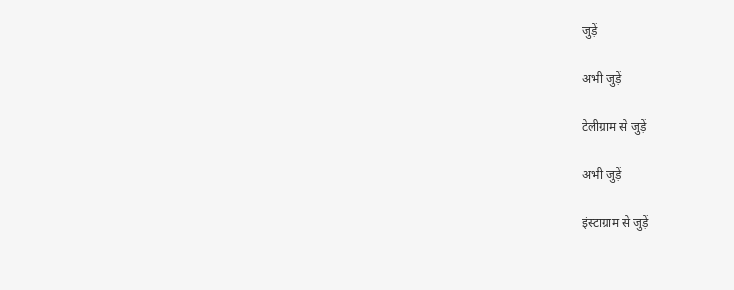जुड़ें

अभी जुड़ें

टेलीग्राम से जुड़ें

अभी जुड़ें

इंस्टाग्राम से जुड़ें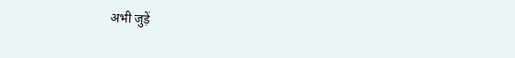अभी जुड़ें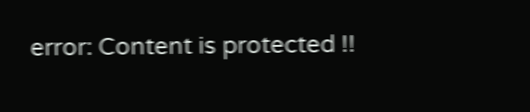error: Content is protected !!